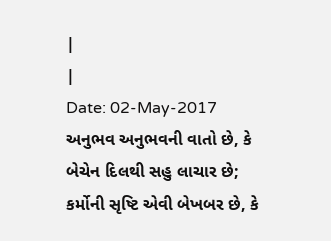|
|
Date: 02-May-2017
અનુભવ અનુભવની વાતો છે, કે બેચેન દિલથી સહુ લાચાર છે;
કર્મોની સૃષ્ટિ એવી બેખબર છે, કે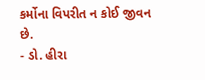કર્મોના વિપરીત ન કોઈ જીવન છે.
- ડો. હીરા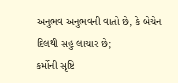અનુભવ અનુભવની વાતો છે, કે બેચેન દિલથી સહુ લાચાર છે;
કર્મોની સૃષ્ટિ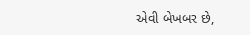એવી બેખબર છે,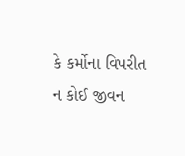કે કર્મોના વિપરીત ન કોઈ જીવન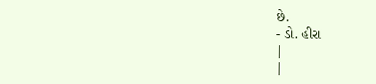છે.
- ડો. હીરા
|
|